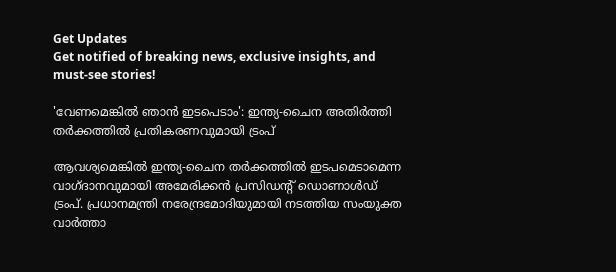Get Updates
Get notified of breaking news, exclusive insights, and must-see stories!

'വേണമെങ്കില്‍ ഞാന്‍ ഇടപെടാം': ഇന്ത്യ-ചൈന അതിർത്തി തർക്കത്തില്‍ പ്രതികരണവുമായി ട്രംപ്

ആവശ്യമെങ്കില്‍ ഇന്ത്യ-ചൈന തർക്കത്തില്‍ ഇടപമെടാമെന്ന വാഗ്ദാനവുമായി അമേരിക്കന്‍ പ്രസിഡന്റ് ഡൊണാള്‍ഡ് ട്രംപ്. പ്രധാനമന്ത്രി നരേന്ദ്രമോദിയുമായി നടത്തിയ സംയുക്ത വാർത്താ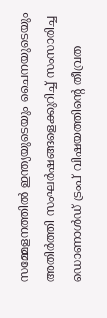സമ്മേളനത്തില്‍ ഇന്ത്യയുടെയും ചൈനയുടെയും അതിർത്തി സംഘർഷങ്ങളെക്കുറിച്ച് സംസാരിച്ച ഡൊണാള്‍ഡ് ട്രംപ് വിഷയത്തിന്റെ തീവ്രത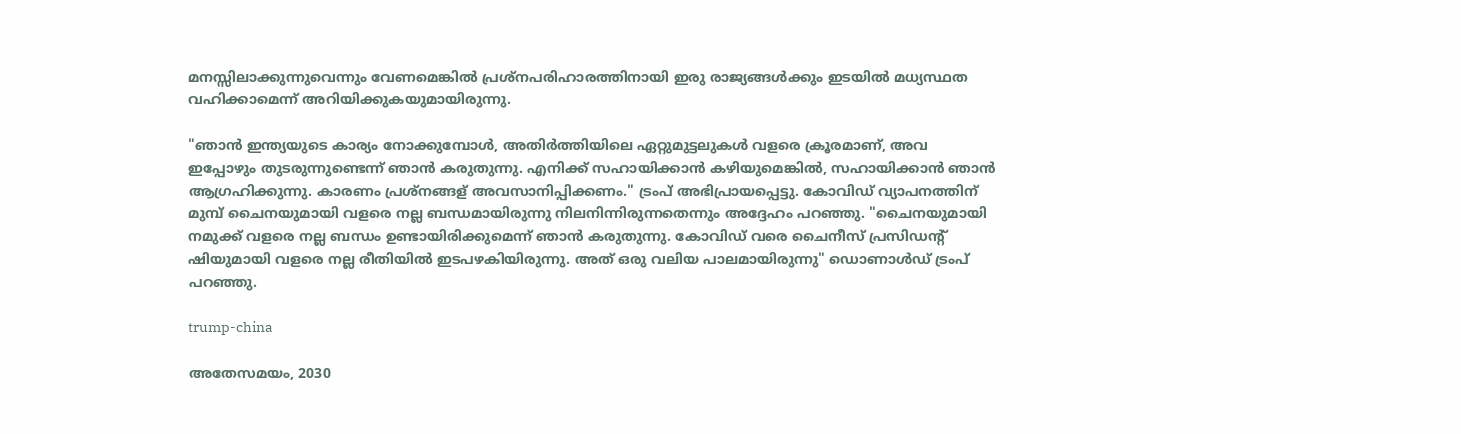മനസ്സിലാക്കുന്നുവെന്നും വേണമെങ്കില്‍ പ്രശ്നപരിഹാരത്തിനായി ഇരു രാജ്യങ്ങള്‍ക്കും ഇടയില്‍ മധ്യസ്ഥത വഹിക്കാമെന്ന് അറിയിക്കുകയുമായിരുന്നു.

"ഞാൻ ഇന്ത്യയുടെ കാര്യം നോക്കുമ്പോൾ, അതിർത്തിയിലെ ഏറ്റുമുട്ടലുകൾ വളരെ ക്രൂരമാണ്, അവ ഇപ്പോഴും തുടരുന്നുണ്ടെന്ന് ഞാൻ കരുതുന്നു. എനിക്ക് സഹായിക്കാൻ കഴിയുമെങ്കിൽ, സഹായിക്കാൻ ഞാൻ ആഗ്രഹിക്കുന്നു. കാരണം പ്രശ്നങ്ങള്‌ അവസാനിപ്പിക്കണം." ട്രംപ് അഭിപ്രായപ്പെട്ടു. കോവിഡ് വ്യാപനത്തിന് മുമ്പ് ചൈനയുമായി വളരെ നല്ല ബന്ധമായിരുന്നു നിലനിന്നിരുന്നതെന്നും അദ്ദേഹം പറഞ്ഞു. "ചൈനയുമായി നമുക്ക് വളരെ നല്ല ബന്ധം ഉണ്ടായിരിക്കുമെന്ന് ഞാൻ കരുതുന്നു. കോവിഡ് വരെ ചൈനീസ് പ്രസിഡന്റ് ഷിയുമായി വളരെ നല്ല രീതിയില്‍ ഇടപഴകിയിരുന്നു. അത് ഒരു വലിയ പാലമായിരുന്നു" ഡൊണാള്‍ഡ് ട്രംപ് പറഞ്ഞു.

trump-china

അതേസമയം, 2030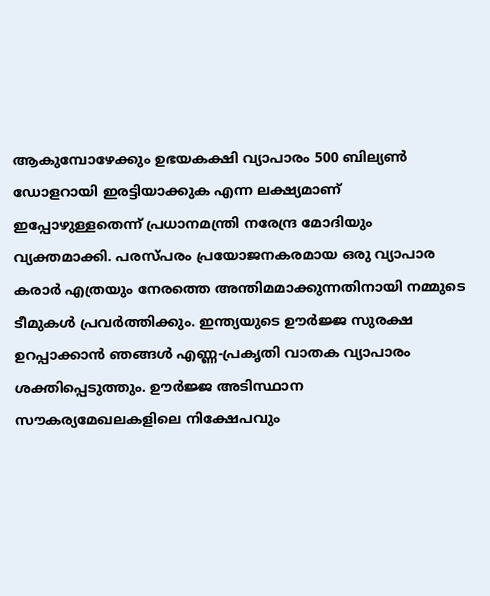ആകുമ്പോഴേക്കും ഉഭയകക്ഷി വ്യാപാരം 500 ബില്യൺ ഡോളറായി ഇരട്ടിയാക്കുക എന്ന ലക്ഷ്യമാണ് ഇപ്പോഴുള്ളതെന്ന് പ്രധാനമന്ത്രി നരേന്ദ്ര മോദിയും വ്യക്തമാക്കി. പരസ്പരം പ്രയോജനകരമായ ഒരു വ്യാപാര കരാർ എത്രയും നേരത്തെ അന്തിമമാക്കുന്നതിനായി നമ്മുടെ ടീമുകൾ പ്രവർത്തിക്കും. ഇന്ത്യയുടെ ഊർജ്ജ സുരക്ഷ ഉറപ്പാക്കാൻ ഞങ്ങൾ എണ്ണ-പ്രകൃതി വാതക വ്യാപാരം ശക്തിപ്പെടുത്തും. ഊർജ്ജ അടിസ്ഥാന സൗകര്യമേഖലകളിലെ നിക്ഷേപവും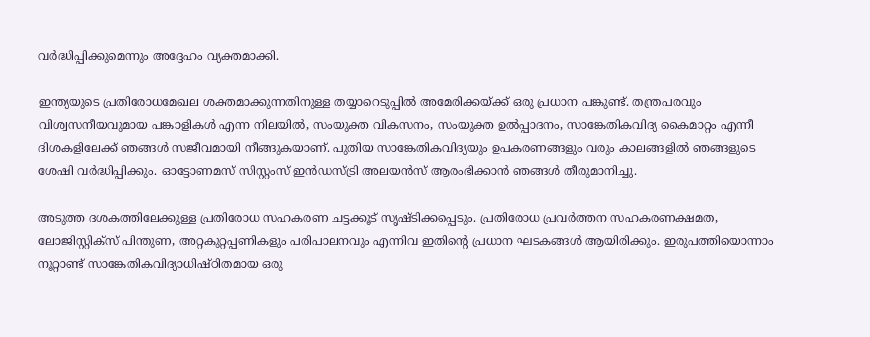വർദ്ധിപ്പിക്കുമെന്നും അദ്ദേഹം വ്യക്തമാക്കി.

ഇന്ത്യയുടെ പ്രതിരോധമേഖല ശക്തമാക്കുന്നതിനുള്ള തയ്യാറെടുപ്പിൽ അമേരിക്കയ്ക്ക് ഒരു പ്രധാന പങ്കുണ്ട്. തന്ത്രപരവും വിശ്വസനീയവുമായ പങ്കാളികൾ എന്ന നിലയിൽ, സംയുക്ത വികസനം, സംയുക്ത ഉൽപ്പാദനം, സാങ്കേതികവിദ്യ കൈമാറ്റം എന്നീ ദിശകളിലേക്ക് ഞങ്ങൾ സജീവമായി നീങ്ങുകയാണ്. പുതിയ സാങ്കേതികവിദ്യയും ഉപകരണങ്ങളും വരും കാലങ്ങളിൽ ഞങ്ങളുടെ ശേഷി വർദ്ധിപ്പിക്കും. ഓട്ടോണമസ് സിസ്റ്റംസ് ഇൻഡസ്ട്രി അലയൻസ് ആരംഭിക്കാൻ ഞങ്ങൾ തീരുമാനിച്ചു.

അടുത്ത ദശകത്തിലേക്കുള്ള പ്രതിരോധ സഹകരണ ചട്ടക്കൂട് സൃഷ്ടിക്കപ്പെടും. പ്രതിരോധ പ്രവർത്തന സഹകരണക്ഷമത, ലോജിസ്റ്റിക്സ് പിന്തുണ, അറ്റകുറ്റപ്പണികളും പരിപാലനവും എന്നിവ ഇതിന്റെ പ്രധാന ഘടകങ്ങൾ ആയിരിക്കും. ഇരുപത്തിയൊന്നാം നൂറ്റാണ്ട് സാങ്കേതികവിദ്യാധിഷ്ഠിതമായ ഒരു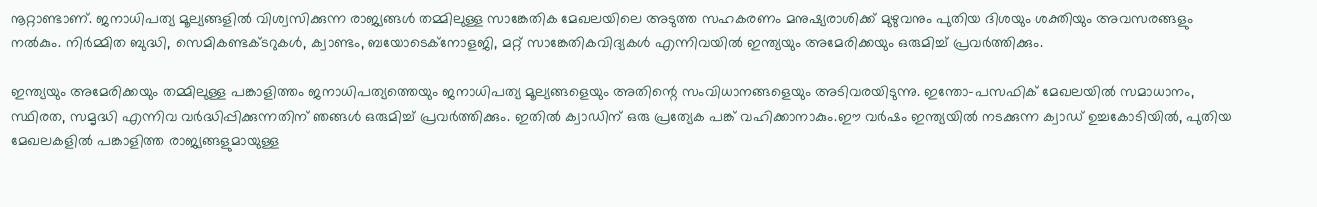നൂറ്റാണ്ടാണ്. ജനാധിപത്യ മൂല്യങ്ങളിൽ വിശ്വസിക്കുന്ന രാജ്യങ്ങൾ തമ്മിലുള്ള സാങ്കേതിക മേഖലയിലെ അടുത്ത സഹകരണം മനുഷ്യരാശിക്ക് മുഴുവനും പുതിയ ദിശയും ശക്തിയും അവസരങ്ങളും നൽകും. നിർമ്മിത ബുദ്ധി, സെമികണ്ടക്ടറുകൾ, ക്വാണ്ടം, ബയോടെക്നോളജി, മറ്റ് സാങ്കേതികവിദ്യകൾ എന്നിവയിൽ ഇന്ത്യയും അമേരിക്കയും ഒരുമിച്ച് പ്രവർത്തിക്കും.

ഇന്ത്യയും അമേരിക്കയും തമ്മിലുള്ള പങ്കാളിത്തം ജനാധിപത്യത്തെയും ജനാധിപത്യ മൂല്യങ്ങളെയും അതിന്റെ സംവിധാനങ്ങളെയും അടിവരയിടുന്നു. ഇന്തോ-പസഫിക് മേഖലയിൽ സമാധാനം, സ്ഥിരത, സമൃദ്ധി എന്നിവ വർദ്ധിപ്പിക്കുന്നതിന് ഞങ്ങൾ ഒരുമിച്ച് പ്രവർത്തിക്കും. ഇതിൽ ക്വാഡിന് ഒരു പ്രത്യേക പങ്ക് വഹിക്കാനാകും.ഈ വർഷം ഇന്ത്യയിൽ നടക്കുന്ന ക്വാഡ് ഉച്ചകോടിയിൽ, പുതിയ മേഖലകളിൽ പങ്കാളിത്ത രാജ്യങ്ങളുമായുള്ള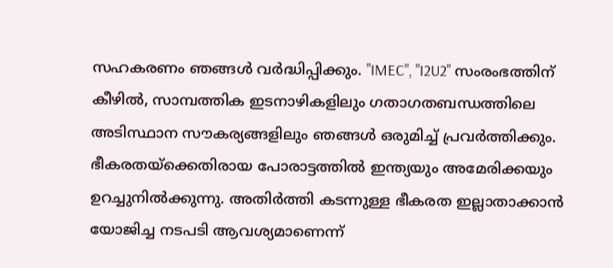സഹകരണം ഞങ്ങൾ വർദ്ധിപ്പിക്കും. "IMEC", "I2U2" സംരംഭത്തിന് കീഴിൽ, സാമ്പത്തിക ഇടനാഴികളിലും ഗതാഗതബന്ധത്തിലെ അടിസ്ഥാന സൗകര്യങ്ങളിലും ഞങ്ങൾ ഒരുമിച്ച് പ്രവർത്തിക്കും. ഭീകരതയ്‌ക്കെതിരായ പോരാട്ടത്തിൽ ഇന്ത്യയും അമേരിക്കയും ഉറച്ചുനിൽക്കുന്നു. അതിർത്തി കടന്നുള്ള ഭീകരത ഇല്ലാതാക്കാൻ യോജിച്ച നടപടി ആവശ്യമാണെന്ന്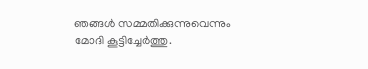ഞങ്ങൾ സമ്മതിക്കുന്നുവെന്നും മോദി കൂട്ടിച്ചേർത്തു.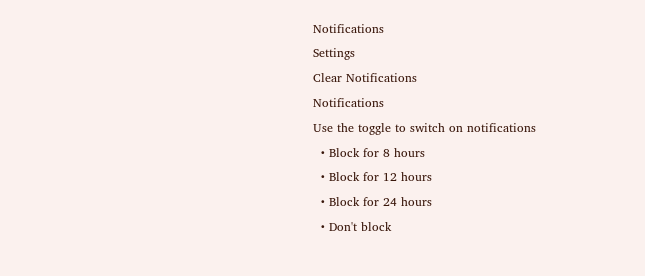Notifications
Settings
Clear Notifications
Notifications
Use the toggle to switch on notifications
  • Block for 8 hours
  • Block for 12 hours
  • Block for 24 hours
  • Don't block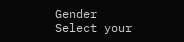Gender
Select your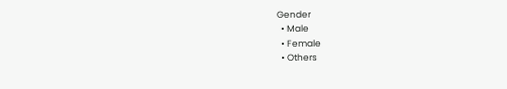Gender
  • Male
  • Female
  • Others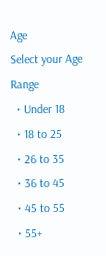Age
Select your Age Range
  • Under 18
  • 18 to 25
  • 26 to 35
  • 36 to 45
  • 45 to 55
  • 55+